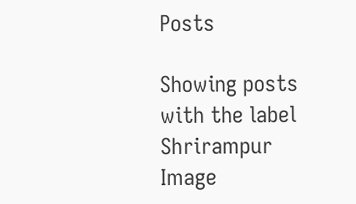Posts

Showing posts with the label Shrirampur
Image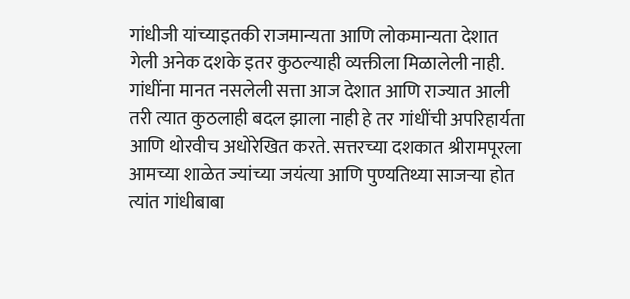गांधीजी यांच्याइतकी राजमान्यता आणि लोकमान्यता देशात गेली अनेक दशके इतर कुठल्याही व्यक्तीला मिळालेली नाही. गांधींना मानत नसलेली सत्ता आज देशात आणि राज्यात आली तरी त्यात कुठलाही बदल झाला नाही हे तर गांधींची अपरिहार्यता आणि थोरवीच अधोरेखित करते. सत्तरच्या दशकात श्रीरामपूरला आमच्या शाळेत ज्यांच्या जयंत्या आणि पुण्यतिथ्या साजऱ्या होत त्यांत गांधीबाबा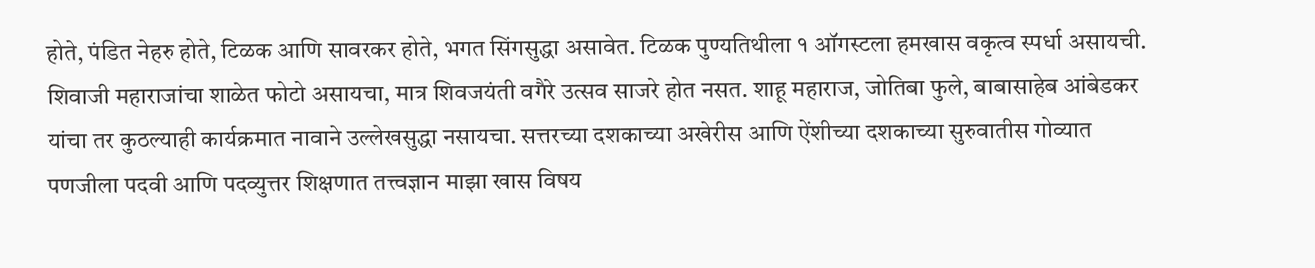होते, पंडित नेहरु होते, टिळक आणि सावरकर होते, भगत सिंगसुद्धा असावेत. टिळक पुण्यतिथीला १ ऑगस्टला हमखास वकृत्व स्पर्धा असायची. शिवाजी महाराजांचा शाळेत फोटो असायचा, मात्र शिवजयंती वगैरे उत्सव साजरे होत नसत. शाहू महाराज, जोतिबा फुले, बाबासाहेब आंबेडकर यांचा तर कुठल्याही कार्यक्रमात नावाने उल्लेखसुद्धा नसायचा. सत्तरच्या दशकाच्या अखेरीस आणि ऐंशीच्या दशकाच्या सुरुवातीस गोव्यात पणजीला पदवी आणि पदव्युत्तर शिक्षणात तत्त्वज्ञान माझा खास विषय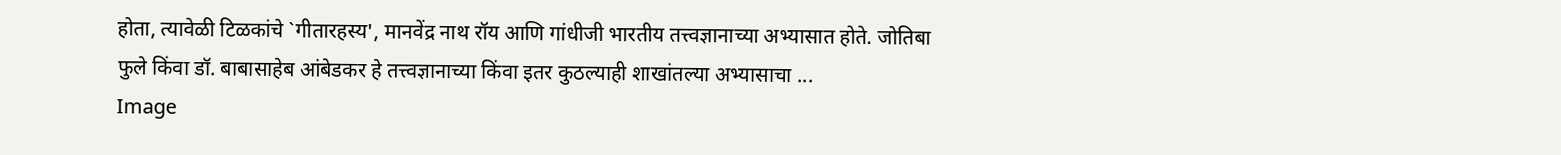होता, त्यावेळी टिळकांचे `गीतारहस्य', मानवेंद्र नाथ रॉय आणि गांधीजी भारतीय तत्त्वज्ञानाच्या अभ्यासात होते. जोतिबा फुले किंवा डॉ. बाबासाहेब आंबेडकर हे तत्त्वज्ञानाच्या किंवा इतर कुठल्याही शाखांतल्या अभ्यासाचा ...
Image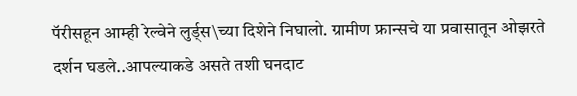पॅरीसहून आम्ही रेल्वेने लुर्ड्स\च्या दिशेने निघालो. ग्रामीण फ्रान्सचे या प्रवासातून ओझरते दर्शन घडले..आपल्याकडे असते तशी घनदाट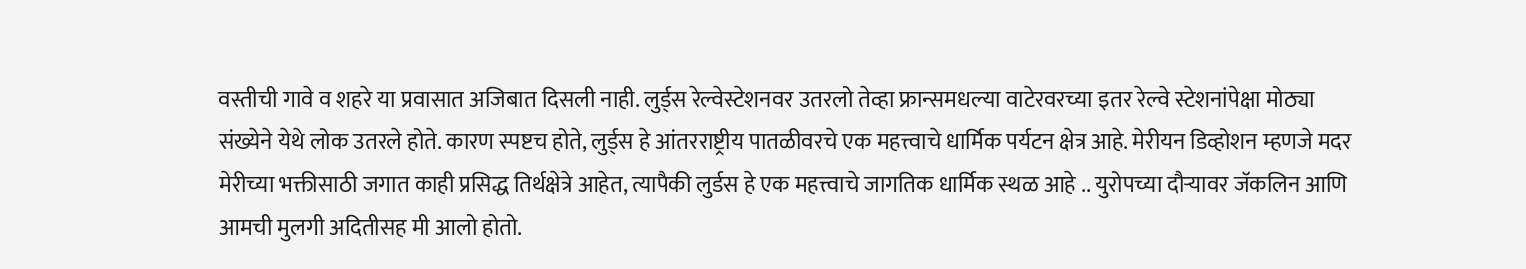वस्तीची गावे व शहरे या प्रवासात अजिबात दिसली नाही. लुर्ड्स रेल्वेस्टेशनवर उतरलो तेव्हा फ्रान्समधल्या वाटेरवरच्या इतर रेल्वे स्टेशनांपेक्षा मोठ्या संख्येने येथे लोक उतरले होते. कारण स्पष्टच होते, लुर्ड्स हे आंतरराष्ट्रीय पातळीवरचे एक महत्त्वाचे धार्मिक पर्यटन क्षेत्र आहे. मेरीयन डिव्होशन म्हणजे मदर मेरीच्या भक्तीसाठी जगात काही प्रसिद्ध तिर्थक्षेत्रे आहेत, त्यापैकी लुर्डस हे एक महत्त्वाचे जागतिक धार्मिक स्थळ आहे .. युरोपच्या दौऱ्यावर जॅकलिन आणि आमची मुलगी अदितीसह मी आलो होतो.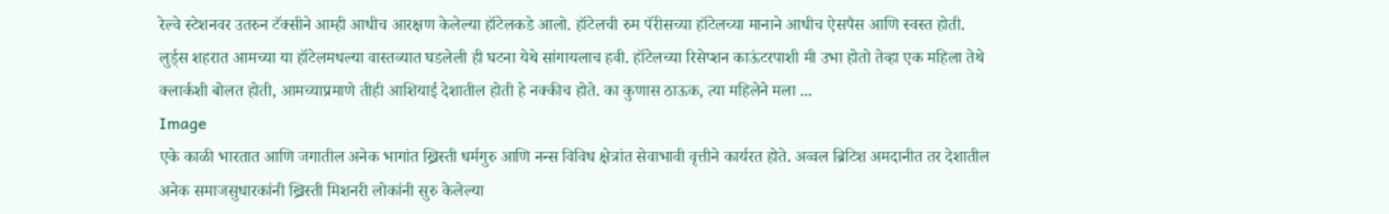रेल्वे स्टेशनवर उतरुन टॅक्सीने आम्ही आधीच आरक्षण केलेल्या हॉटेलकडे आलो. हॉटेलची रुम पॅरीसच्या हॉटेलच्या मानाने आधीच ऐसपैस आणि स्वस्त होती. लुर्ड्स शहरात आमच्या या हॉटेलमधल्या वास्तव्यात घडलेली ही घटना येथे सांगायलाच हवी. हॉटेलच्या रिसेप्शन काऊंटरपाशी मी उभा होतो तेव्हा एक महिला तेथे क्लार्कशी बोलत होती, आमच्याप्रमाणे तीही आशियाई देशातील होती हे नक्कीच होते. का कुणास ठाऊक, त्या महिलेने मला ...
Image
एके काळी भारतात आणि जगातील अनेक भागांत ख्रिस्ती धर्मगुरु आणि नन्स विविध क्षेत्रांत सेवाभावी वृत्तीने कार्यरत होते. अव्वल ब्रिटिश अमदानीत तर देशातील अनेक समाजसुधारकांनी ख्रिस्ती मिशनरी लोकांनी सुरु केलेल्या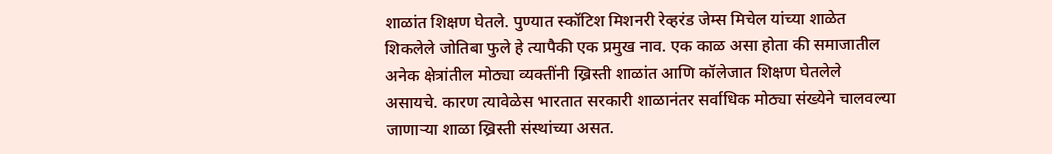शाळांत शिक्षण घेतले. पुण्यात स्कॉटिश मिशनरी रेव्हरंड जेम्स मिचेल यांच्या शाळेत शिकलेले जोतिबा फुले हे त्यापैकी एक प्रमुख नाव. एक काळ असा होता की समाजातील अनेक क्षेत्रांतील मोठ्या व्यक्तींनी ख्रिस्ती शाळांत आणि कॉलेजात शिक्षण घेतलेले असायचे. कारण त्यावेळेस भारतात सरकारी शाळानंतर सर्वाधिक मोठ्या संख्येने चालवल्या जाणाऱ्या शाळा ख्रिस्ती संस्थांच्या असत.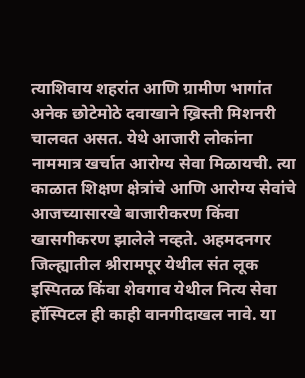त्याशिवाय शहरांत आणि ग्रामीण भागांत अनेक छोटेमोठे दवाखाने ख्रिस्ती मिशनरी चालवत असत. येथे आजारी लोकांना नाममात्र खर्चात आरोग्य सेवा मिळायची. त्या काळात शिक्षण क्षेत्रांचे आणि आरोग्य सेवांचे आजच्यासारखे बाजारीकरण किंवा खासगीकरण झालेले नव्हते. अहमदनगर जिल्ह्यातील श्रीरामपूर येथील संत लूक इस्पितळ किंवा शेवगाव येथील नित्य सेवा हॉस्पिटल ही काही वानगीदाखल नावे. या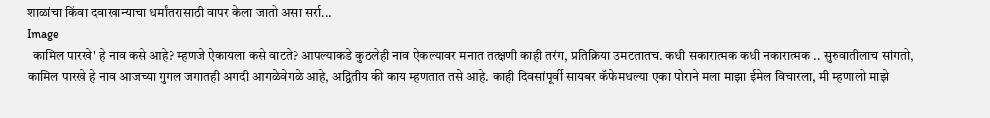शाळांचा किंवा दवाखान्याचा धर्मांतरासाठी वापर केला जातो असा सर्रा...
Image
  कामिल पारखे' हे नाव कसे आहे? म्हणजे ऐकायला कसे वाटते? आपल्याकडे कुठलेही नाव ऐकल्यावर मनात तत्क्षणी काही तरंग, प्रतिक्रिया उमटतातच. कधी सकारात्मक कधी नकारात्मक .. सुरुवातीलाच सांगतो, कामिल पारखे हे नाव आजच्या गुगल जगातही अगदी आगळेवेगळे आहे, अद्वितीय की काय म्हणतात तसे आहे. काही दिवसांपूर्वी सायबर कॅफेमधल्या एका पोराने मला माझा ईमेल विचारला, मी म्हणालो माझे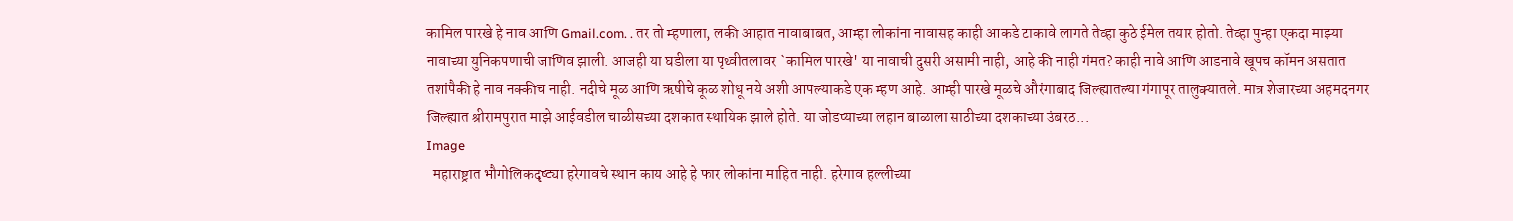कामिल पारखे हे नाव आणि Gmail.com. . तर तो म्हणाला, लकी आहात नावाबाबत, आम्हा लोकांना नावासह काही आकडे टाकावे लागते तेव्हा कुठे ईमेल तयार होतो. तेव्हा पुन्हा एकदा माझ्या नावाच्या युनिकपणाची जाणिव झाली. आजही या घडीला या पृथ्वीतलावर `कामिल पारखे' या नावाची दुसरी असामी नाही, आहे की नाही गंमत? काही नावे आणि आडनावे खूपच कॉमन असतात तशांपैकी हे नाव नक्कीच नाही. नदीचे मूळ आणि ऋषीचे कूळ शोधू नये अशी आपल्याकडे एक म्हण आहे. आम्ही पारखे मूळचे औरंगाबाद जिल्ह्यातल्या गंगापूर तालुक्यातले. मात्र शेजारच्या अहमदनगर जिल्ह्यात श्रीरामपुरात माझे आईवडील चाळीसच्या दशकात स्थायिक झाले होते. या जोडप्याच्या लहान बाळाला साठीच्या दशकाच्या उंबरठ...
Image
  महाराष्ट्रात भौगोलिकदृष्ट्या हरेगावचे स्थान काय आहे हे फार लोकांना माहित नाही. हरेगाव हल्लीच्या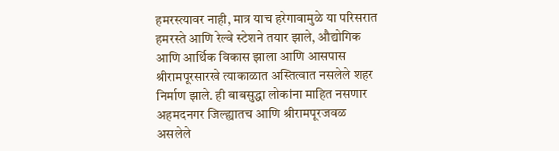हमरस्त्यावर नाही, मात्र याच हरेगावामुळे या परिसरात हमरस्ते आणि रेल्वे स्टेशने तयार झाले, औद्योगिक आणि आर्थिक विकास झाला आणि आसपास श्रीरामपूरसारखे त्याकाळात अस्तित्वात नसलेले शहर निर्माण झाले. ही बाबसुद्धा लोकांना माहित नसणार अहमदनगर जिल्ह्यातच आणि श्रीरामपूरजवळ असलेले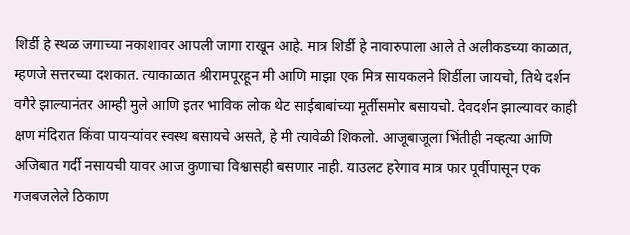शिर्डी हे स्थळ जगाच्या नकाशावर आपली जागा राखून आहे. मात्र शिर्डी हे नावारुपाला आले ते अलीकडच्या काळात, म्हणजे सत्तरच्या दशकात. त्याकाळात श्रीरामपूरहून मी आणि माझा एक मित्र सायकलने शिर्डीला जायचो, तिथे दर्शन वगैरे झाल्यानंतर आम्ही मुले आणि इतर भाविक लोक थेट साईबाबांच्या मूर्तीसमोर बसायचो. देवदर्शन झाल्यावर काही क्षण मंदिरात किंवा पायऱ्यांवर स्वस्थ बसायचे असते, हे मी त्यावेळी शिकलो. आजूबाजूला भिंतीही नव्हत्या आणि अजिबात गर्दी नसायची यावर आज कुणाचा विश्वासही बसणार नाही. याउलट हरेगाव मात्र फार पूर्वीपासून एक गजबजलेले ठिकाण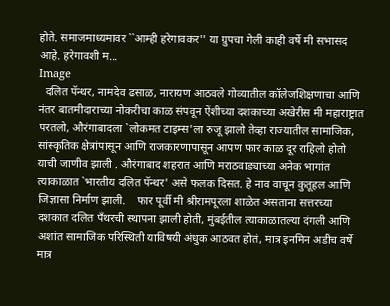होते. समाजमाध्यमावर ``आम्ही हरेगावकर'' या ग्रुपचा गेली काही वर्षे मी सभासद आहे. हरेगावशी म...
Image
  दलित पॅन्थर, नामदेव ढसाळ, नारायण आठवले गोव्यातील कॉलेजशिक्षणाचा आणि नंतर बातमीदाराच्या नोकरीचा काळ संपवून ऐंशीच्या दशकाच्या अखेरीस मी महाराष्ट्रात परतलो, औरंगाबादला `लोकमत टाइम्स'ला रुजू झालो तेव्हा राज्यातील सामाजिक, सांस्कृतिक क्षेत्रांपासून आणि राजकारणापासून आपण फार काळ दूर राहिलो होतो याची जाणीव झाली . औरंगाबाद शहरात आणि मराठवाड्याच्या अनेक भागांत त्याकाळात `भारतीय दलित पॅन्थर' असे फलक दिसत. हे नाव वाचून कुतूहल आणि जिज्ञासा निर्माण झाली.    फार पूर्वी मी श्रीरामपूरला शाळेत असताना सत्तरच्या दशकात दलित पँथरची स्थापना झाली होती, मुंबईतील त्याकाळातल्या दंगली आणि अशांत सामाजिक परिस्थिती याविषयी अंधुक आठवत होतं, मात्र इनमिन अडीच वर्षे मात्र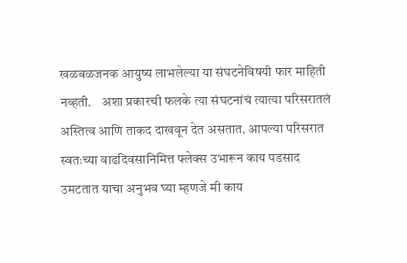खळबळजनक आयुष्य लाभलेल्या या संघटनेविषयी फार माहिती नव्हती.    अशा प्रकारची फलके त्या संघटनांचं त्यात्या परिसरातलं अस्तित्व आणि ताकद दाखवून देत असतात. आपल्या परिसरात स्वतःच्या वाढदिवसानिमित्त फ्लेक्स उभारून काय पडसाद उमटतात याचा अनुभव घ्या म्हणजे मी काय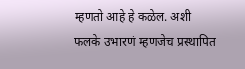म्हणतो आहे हे कळेल. अशी फलके उभारणं म्हणजेच प्रस्थापित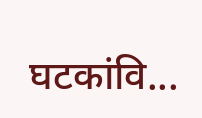घटकांवि...